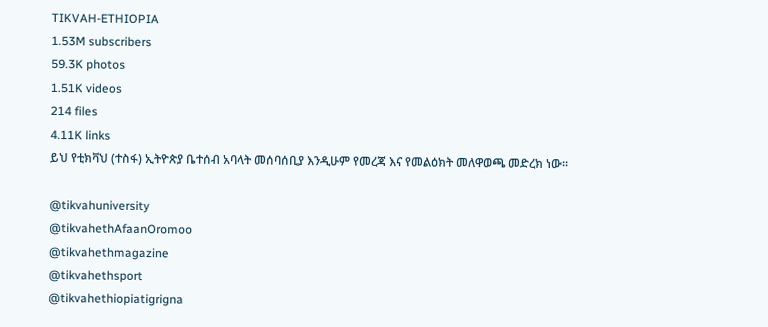TIKVAH-ETHIOPIA
1.53M subscribers
59.3K photos
1.51K videos
214 files
4.11K links
ይህ የቲክቫህ (ተስፋ) ኢትዮጵያ ቤተሰብ አባላት መሰባሰቢያ እንዲሁም የመረጃ እና የመልዕክት መለዋወጫ መድረክ ነው።

@tikvahuniversity
@tikvahethAfaanOromoo
@tikvahethmagazine
@tikvahethsport
@tikvahethiopiatigrigna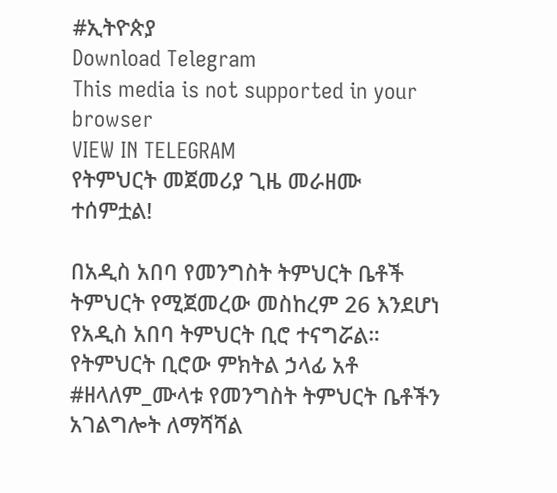#ኢትዮጵያ
Download Telegram
This media is not supported in your browser
VIEW IN TELEGRAM
የትምህርት መጀመሪያ ጊዜ መራዘሙ ተሰምቷል!

በአዲስ አበባ የመንግስት ትምህርት ቤቶች ትምህርት የሚጀመረው መስከረም 26 እንደሆነ የአዲስ አበባ ትምህርት ቢሮ ተናግሯል። የትምህርት ቢሮው ምክትል ኃላፊ አቶ #ዘላለም_ሙላቱ የመንግስት ትምህርት ቤቶችን አገልግሎት ለማሻሻል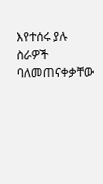እየተሰሩ ያሉ ስራዎች ባለመጠናቀቃቸው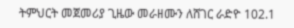ትምህርት መጀመሪያ ጊዜው መራዘሙን ለሸገር ራድዮ 102.1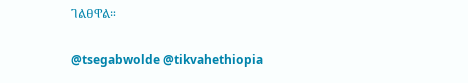ገልፀዋል።

@tsegabwolde @tikvahethiopia